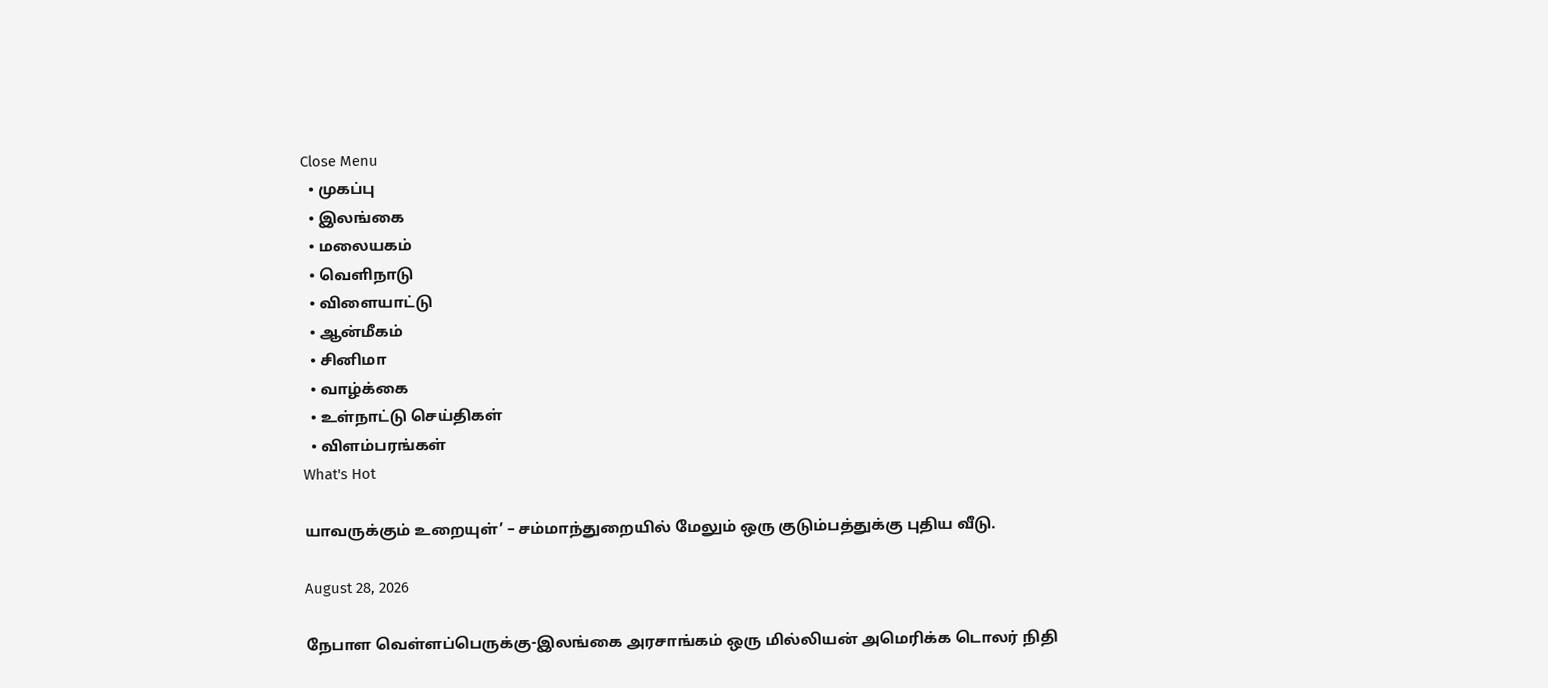Close Menu
  • முகப்பு
  • இலங்கை
  • மலையகம்
  • வெளிநாடு
  • விளையாட்டு
  • ஆன்மீகம்
  • சினிமா
  • வாழ்க்கை
  • உள்நாட்டு செய்திகள்
  • விளம்பரங்கள்
What's Hot

யாவருக்கும் உறையுள்’ – சம்மாந்துறையில் மேலும் ஒரு குடும்பத்துக்கு புதிய வீடு.

August 28, 2026

நேபாள வெள்ளப்பெருக்கு-இலங்கை அரசாங்கம் ஒரு மில்லியன் அமெரிக்க டொலர் நிதி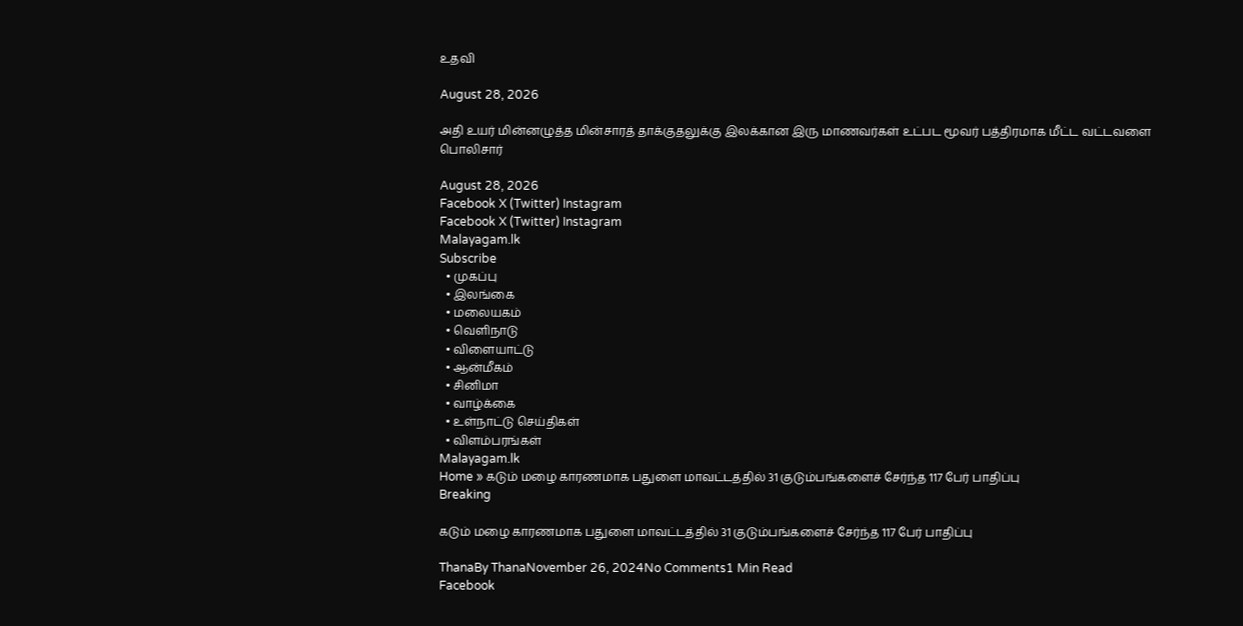உதவி

August 28, 2026

அதி உயர் மின்னழுத்த மின்சாரத் தாக்குதலுக்கு இலக்கான இரு மாணவர்கள் உட்பட மூவர் பத்திரமாக மீட்ட வட்டவளை பொலிசார்

August 28, 2026
Facebook X (Twitter) Instagram
Facebook X (Twitter) Instagram
Malayagam.lk
Subscribe
  • முகப்பு
  • இலங்கை
  • மலையகம்
  • வெளிநாடு
  • விளையாட்டு
  • ஆன்மீகம்
  • சினிமா
  • வாழ்க்கை
  • உள்நாட்டு செய்திகள்
  • விளம்பரங்கள்
Malayagam.lk
Home » கடும் மழை காரணமாக பதுளை மாவட்டத்தில் 31 குடும்பங்களைச் சேர்ந்த 117 பேர் பாதிப்பு
Breaking

கடும் மழை காரணமாக பதுளை மாவட்டத்தில் 31 குடும்பங்களைச் சேர்ந்த 117 பேர் பாதிப்பு

ThanaBy ThanaNovember 26, 2024No Comments1 Min Read
Facebook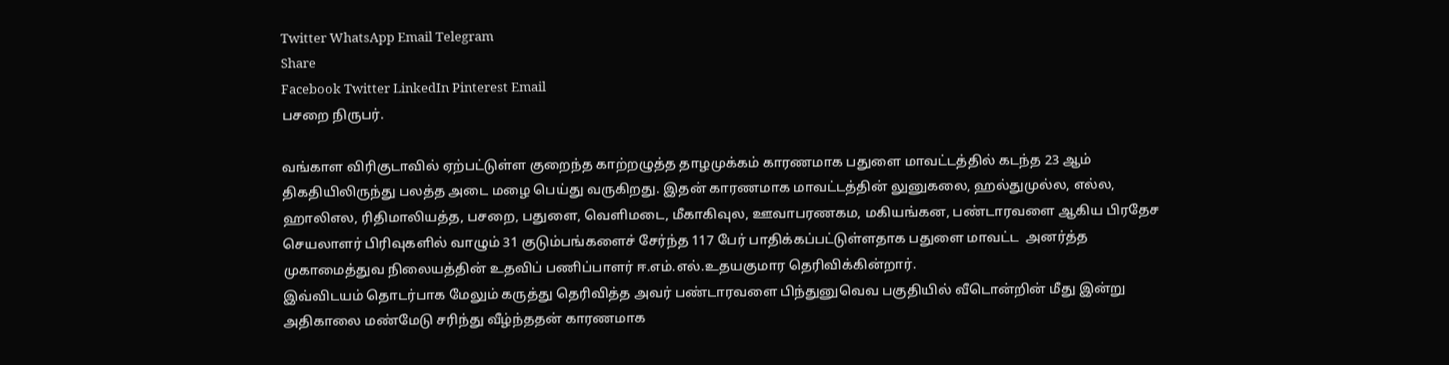Twitter WhatsApp Email Telegram
Share
Facebook Twitter LinkedIn Pinterest Email
பசறை நிருபர்.

வங்காள விரிகுடாவில் ஏற்பட்டுள்ள குறைந்த காற்றழுத்த தாழமுக்கம் காரணமாக பதுளை மாவட்டத்தில் கடந்த 23 ஆம் திகதியிலிருந்து பலத்த அடை மழை பெய்து வருகிறது. இதன் காரணமாக மாவட்டத்தின் லுனுகலை, ஹல்துமுல்ல, எல்ல, ஹாலிஎல, ரிதிமாலியத்த, பசறை, பதுளை, வெளிமடை, மீகாகிவுல, ஊவாபரணகம, மகியங்கன, பண்டாரவளை ஆகிய பிரதேச செயலாளர் பிரிவுகளில் வாழும் 31 குடும்பங்களைச் சேர்ந்த 117 பேர் பாதிக்கப்பட்டுள்ளதாக பதுளை மாவட்ட  அனர்த்த முகாமைத்துவ நிலையத்தின் உதவிப் பணிப்பாளர் ஈ.எம்.எல்.உதயகுமார தெரிவிக்கின்றார்.
இவ்விடயம் தொடர்பாக மேலும் கருத்து தெரிவித்த அவர் பண்டாரவளை பிந்துனுவெவ பகுதியில் வீடொன்றின் மீது இன்று அதிகாலை மண்மேடு சரிந்து வீழ்ந்ததன் காரணமாக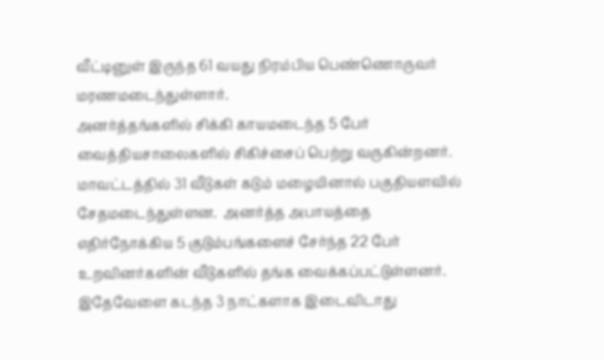வீட்டினுள் இருந்த 61 வயது நிரம்பிய பெண்ணொருவர் மரணமடைந்துள்ளார்.
அனர்த்தங்களில் சிக்கி காயமடைந்த 5 பேர் வைத்தியசாலைகளில் சிகிச்சைப் பெற்று வருகின்றனர்.  மாவட்டத்தில் 31 வீடுகள் கடும் மழையினால் பகுதியளவில் சேதமடைந்துள்ளன.  அனர்த்த அபாயத்தை எதிர்நோக்கிய 5 குடும்பங்களைச் சேர்ந்த 22 பேர் உறவினர்களின் வீடுகளில் தங்க வைக்கப்பட்டுள்ளனர்.
இதேவேளை கடந்த 3 நாட்களாக இடைவிடாது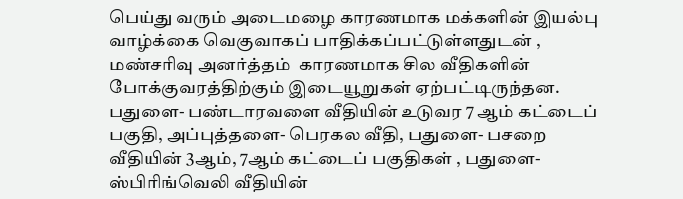பெய்து வரும் அடைமழை காரணமாக மக்களின் இயல்பு வாழ்க்கை வெகுவாகப் பாதிக்கப்பட்டுள்ளதுடன் , மண்சரிவு அனர்த்தம்  காரணமாக சில வீதிகளின் போக்குவரத்திற்கும் இடையூறுகள் ஏற்பட்டிருந்தன.
பதுளை- பண்டாரவளை வீதியின் உடுவர 7 ஆம் கட்டைப் பகுதி, அப்புத்தளை- பெரகல வீதி, பதுளை- பசறை வீதியின் 3ஆம், 7ஆம் கட்டைப் பகுதிகள் , பதுளை- ஸ்பிரிங்வெலி வீதியின்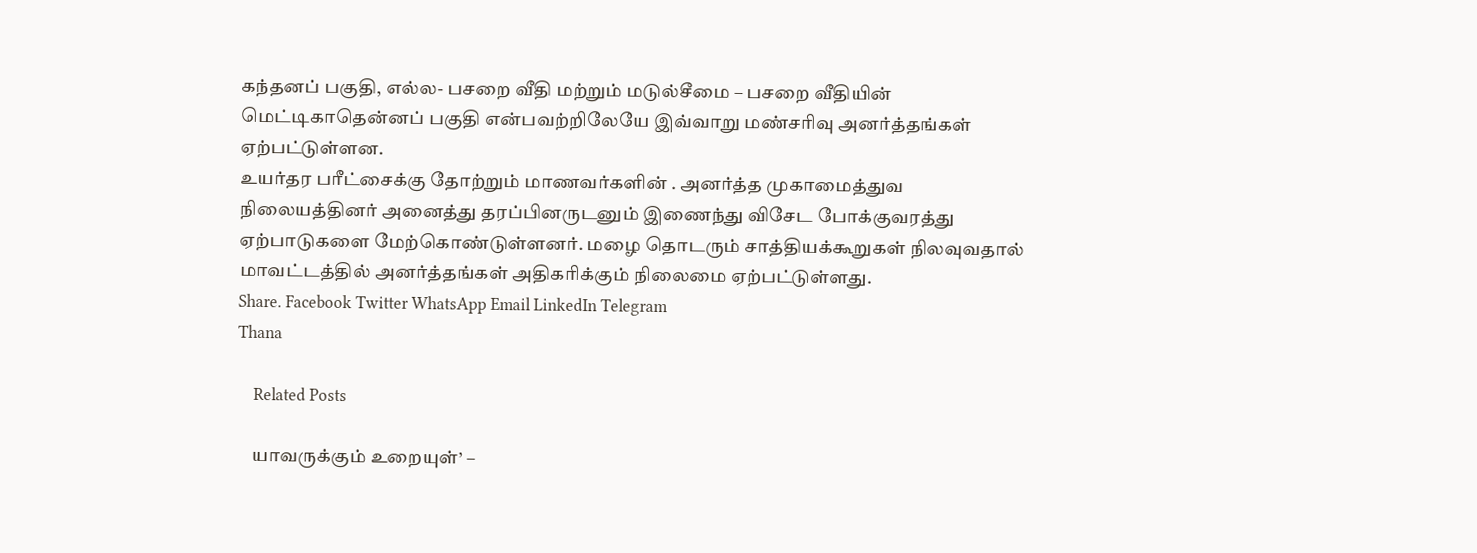கந்தனப் பகுதி, எல்ல- பசறை வீதி மற்றும் மடுல்சீமை – பசறை வீதியின் மெட்டிகாதென்னப் பகுதி என்பவற்றிலேயே இவ்வாறு மண்சரிவு அனர்த்தங்கள் ஏற்பட்டுள்ளன.
உயர்தர பரீட்சைக்கு தோற்றும் மாணவர்களின் . அனர்த்த முகாமைத்துவ நிலையத்தினர் அனைத்து தரப்பினருடனும் இணைந்து விசேட போக்குவரத்து ஏற்பாடுகளை மேற்கொண்டுள்ளனர். மழை தொடரும் சாத்தியக்கூறுகள் நிலவுவதால் மாவட்டத்தில் அனர்த்தங்கள் அதிகரிக்கும் நிலைமை ஏற்பட்டுள்ளது.
Share. Facebook Twitter WhatsApp Email LinkedIn Telegram
Thana

    Related Posts

    யாவருக்கும் உறையுள்’ –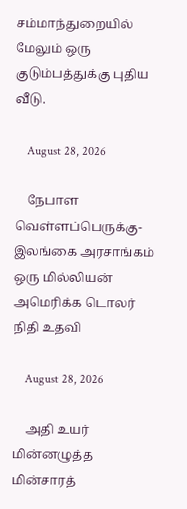சம்மாந்துறையில் மேலும் ஒரு குடும்பத்துக்கு புதிய வீடு.

    August 28, 2026

    நேபாள வெள்ளப்பெருக்கு-இலங்கை அரசாங்கம் ஒரு மில்லியன் அமெரிக்க டொலர் நிதி உதவி

    August 28, 2026

    அதி உயர் மின்னழுத்த மின்சாரத்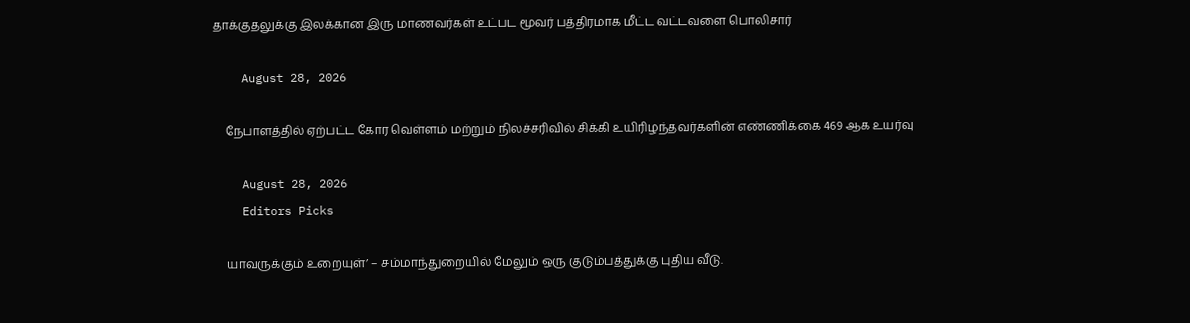தாக்குதலுக்கு இலக்கான இரு மாணவர்கள் உட்பட மூவர் பத்திரமாக மீட்ட வட்டவளை பொலிசார்

    August 28, 2026

    நேபாளத்தில் ஏற்பட்ட கோர வெள்ளம் மற்றும் நிலச்சரிவில் சிக்கி உயிரிழந்தவர்களின் எண்ணிக்கை 469 ஆக உயர்வு

    August 28, 2026
    Editors Picks

    யாவருக்கும் உறையுள்’ – சம்மாந்துறையில் மேலும் ஒரு குடும்பத்துக்கு புதிய வீடு.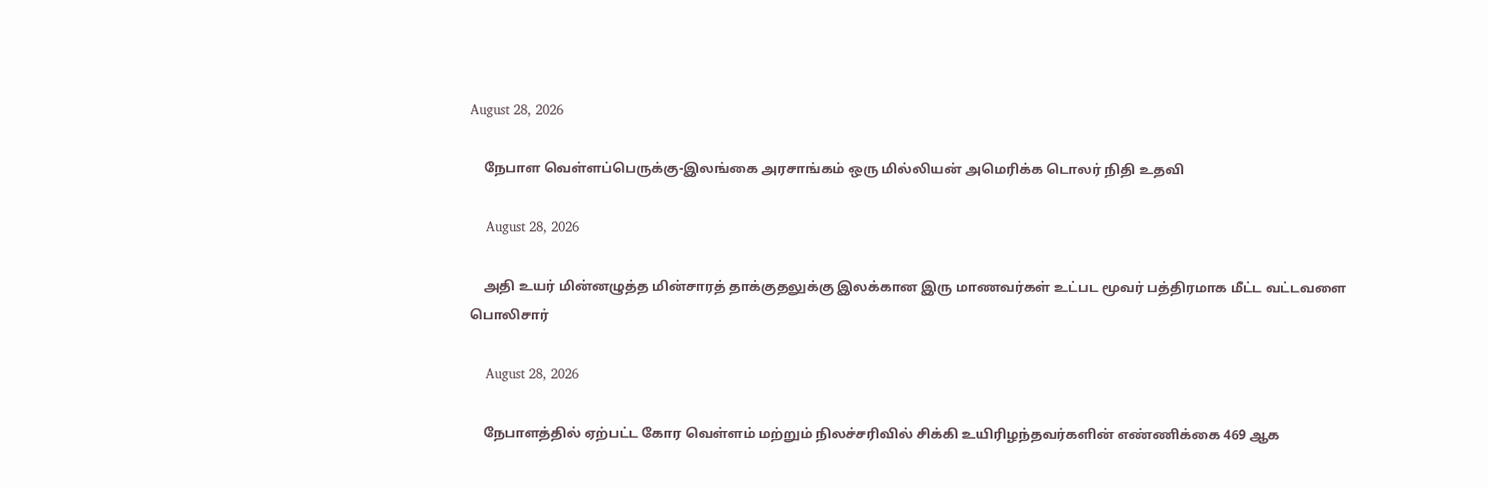August 28, 2026

    நேபாள வெள்ளப்பெருக்கு-இலங்கை அரசாங்கம் ஒரு மில்லியன் அமெரிக்க டொலர் நிதி உதவி

    August 28, 2026

    அதி உயர் மின்னழுத்த மின்சாரத் தாக்குதலுக்கு இலக்கான இரு மாணவர்கள் உட்பட மூவர் பத்திரமாக மீட்ட வட்டவளை பொலிசார்

    August 28, 2026

    நேபாளத்தில் ஏற்பட்ட கோர வெள்ளம் மற்றும் நிலச்சரிவில் சிக்கி உயிரிழந்தவர்களின் எண்ணிக்கை 469 ஆக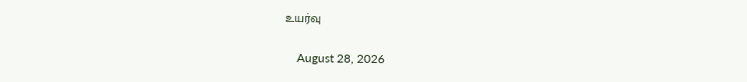உயர்வு

    August 28, 2026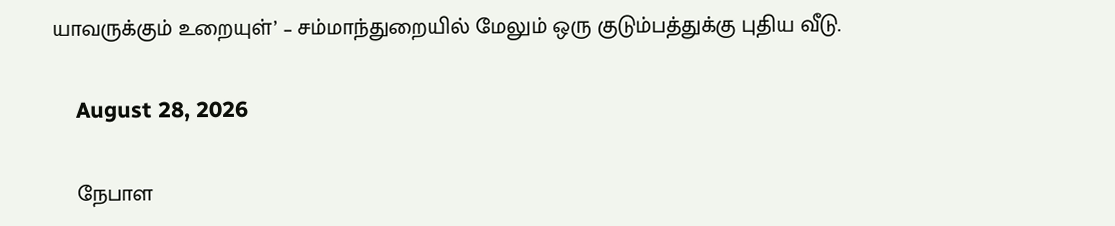யாவருக்கும் உறையுள்’ – சம்மாந்துறையில் மேலும் ஒரு குடும்பத்துக்கு புதிய வீடு.

    August 28, 2026

    நேபாள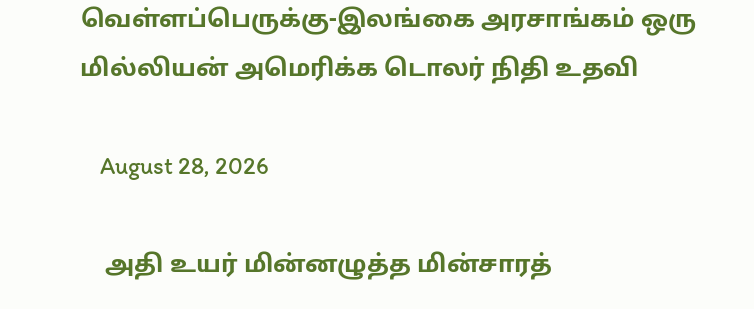வெள்ளப்பெருக்கு-இலங்கை அரசாங்கம் ஒரு மில்லியன் அமெரிக்க டொலர் நிதி உதவி

    August 28, 2026

    அதி உயர் மின்னழுத்த மின்சாரத்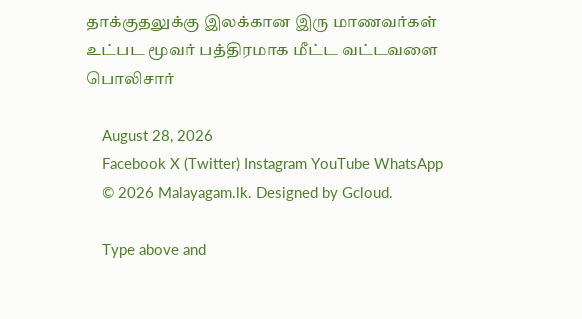தாக்குதலுக்கு இலக்கான இரு மாணவர்கள் உட்பட மூவர் பத்திரமாக மீட்ட வட்டவளை பொலிசார்

    August 28, 2026
    Facebook X (Twitter) Instagram YouTube WhatsApp
    © 2026 Malayagam.lk. Designed by Gcloud.

    Type above and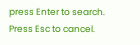press Enter to search. Press Esc to cancel.